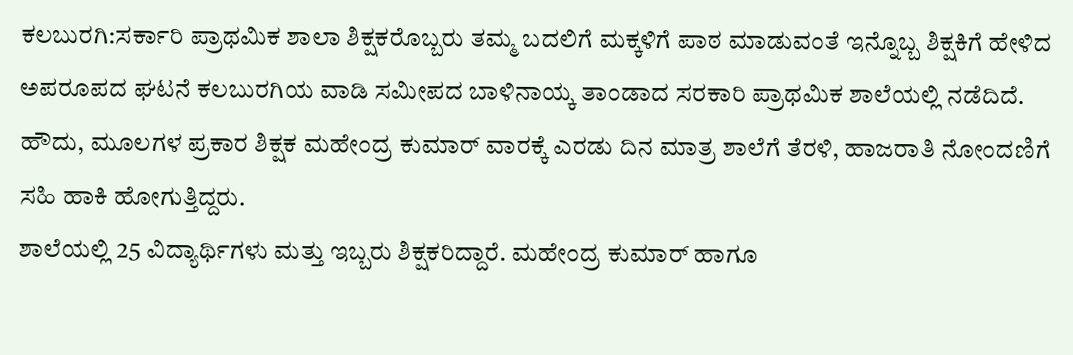ಕಲಬುರಗಿ:ಸರ್ಕಾರಿ ಪ್ರಾಥಮಿಕ ಶಾಲಾ ಶಿಕ್ಷಕರೊಬ್ಬರು ತಮ್ಮ ಬದಲಿಗೆ ಮಕ್ಕಳಿಗೆ ಪಾಠ ಮಾಡುವಂತೆ ಇನ್ನೊಬ್ಬ ಶಿಕ್ಷಕಿಗೆ ಹೇಳಿದ ಅಪರೂಪದ ಘಟನೆ ಕಲಬುರಗಿಯ ವಾಡಿ ಸಮೀಪದ ಬಾಳಿನಾಯ್ಕ ತಾಂಡಾದ ಸರಕಾರಿ ಪ್ರಾಥಮಿಕ ಶಾಲೆಯಲ್ಲಿ ನಡೆದಿದೆ.
ಹೌದು, ಮೂಲಗಳ ಪ್ರಕಾರ ಶಿಕ್ಷಕ ಮಹೇಂದ್ರ ಕುಮಾರ್ ವಾರಕ್ಕೆ ಎರಡು ದಿನ ಮಾತ್ರ ಶಾಲೆಗೆ ತೆರಳಿ, ಹಾಜರಾತಿ ನೋಂದಣಿಗೆ ಸಹಿ ಹಾಕಿ ಹೋಗುತ್ತಿದ್ದರು.
ಶಾಲೆಯಲ್ಲಿ 25 ವಿದ್ಯಾರ್ಥಿಗಳು ಮತ್ತು ಇಬ್ಬರು ಶಿಕ್ಷಕರಿದ್ದಾರೆ. ಮಹೇಂದ್ರ ಕುಮಾರ್ ಹಾಗೂ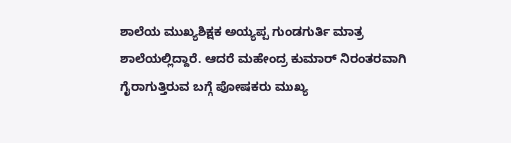ಶಾಲೆಯ ಮುಖ್ಯಶಿಕ್ಷಕ ಅಯ್ಯಪ್ಪ ಗುಂಡಗುರ್ತಿ ಮಾತ್ರ ಶಾಲೆಯಲ್ಲಿದ್ದಾರೆ. ಆದರೆ ಮಹೇಂದ್ರ ಕುಮಾರ್ ನಿರಂತರವಾಗಿ ಗೈರಾಗುತ್ತಿರುವ ಬಗ್ಗೆ ಪೋಷಕರು ಮುಖ್ಯ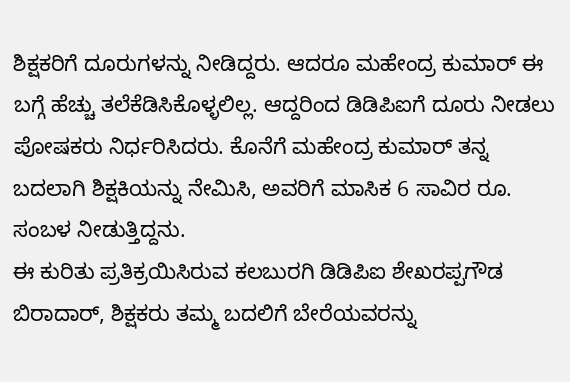ಶಿಕ್ಷಕರಿಗೆ ದೂರುಗಳನ್ನು ನೀಡಿದ್ದರು. ಆದರೂ ಮಹೇಂದ್ರ ಕುಮಾರ್ ಈ ಬಗ್ಗೆ ಹೆಚ್ಚು ತಲೆಕೆಡಿಸಿಕೊಳ್ಳಲಿಲ್ಲ. ಆದ್ದರಿಂದ ಡಿಡಿಪಿಐಗೆ ದೂರು ನೀಡಲು ಪೋಷಕರು ನಿರ್ಧರಿಸಿದರು. ಕೊನೆಗೆ ಮಹೇಂದ್ರ ಕುಮಾರ್ ತನ್ನ ಬದಲಾಗಿ ಶಿಕ್ಷಕಿಯನ್ನು ನೇಮಿಸಿ, ಅವರಿಗೆ ಮಾಸಿಕ 6 ಸಾವಿರ ರೂ. ಸಂಬಳ ನೀಡುತ್ತಿದ್ದನು.
ಈ ಕುರಿತು ಪ್ರತಿಕ್ರಯಿಸಿರುವ ಕಲಬುರಗಿ ಡಿಡಿಪಿಐ ಶೇಖರಪ್ಪಗೌಡ ಬಿರಾದಾರ್, ಶಿಕ್ಷಕರು ತಮ್ಮ ಬದಲಿಗೆ ಬೇರೆಯವರನ್ನು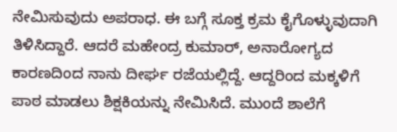ನೇಮಿಸುವುದು ಅಪರಾಧ. ಈ ಬಗ್ಗೆ ಸೂಕ್ತ ಕ್ರಮ ಕೈಗೊಳ್ಳುವುದಾಗಿ ತಿಳಿಸಿದ್ದಾರೆ. ಆದರೆ ಮಹೇಂದ್ರ ಕುಮಾರ್, ಅನಾರೋಗ್ಯದ ಕಾರಣದಿಂದ ನಾನು ದೀರ್ಘ ರಜೆಯಲ್ಲಿದ್ದೆ. ಆದ್ದರಿಂದ ಮಕ್ಕಳಿಗೆ ಪಾಠ ಮಾಡಲು ಶಿಕ್ಷಕಿಯನ್ನು ನೇಮಿಸಿದೆ. ಮುಂದೆ ಶಾಲೆಗೆ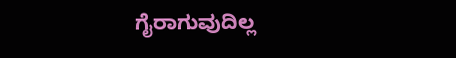ಗೈರಾಗುವುದಿಲ್ಲ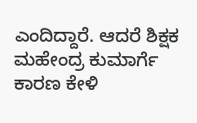ಎಂದಿದ್ದಾರೆ. ಆದರೆ ಶಿಕ್ಷಕ ಮಹೇಂದ್ರ ಕುಮಾರ್ಗೆ ಕಾರಣ ಕೇಳಿ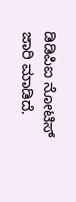ಡಿಡಿಪಿಐ ನೋಟಿಸ್ ಜಾರಿ ಮಾಡಿದೆ.